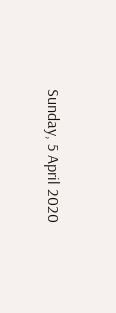Sunday, 5 April 2020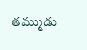తమ్ముడు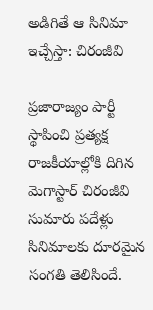అడిగితే ఆ సినిమా ఇచ్చేస్తా: చిరంజీవి

ప్రజారాజ్యం పార్టీ స్థాపించి ప్రత్యక్ష రాజకీయాల్లోకి దిగిన మెగాస్టార్ చిరంజీవి సుమారు పదేళ్లు సినిమాలకు దూరమైన సంగతి తెలిసిందే.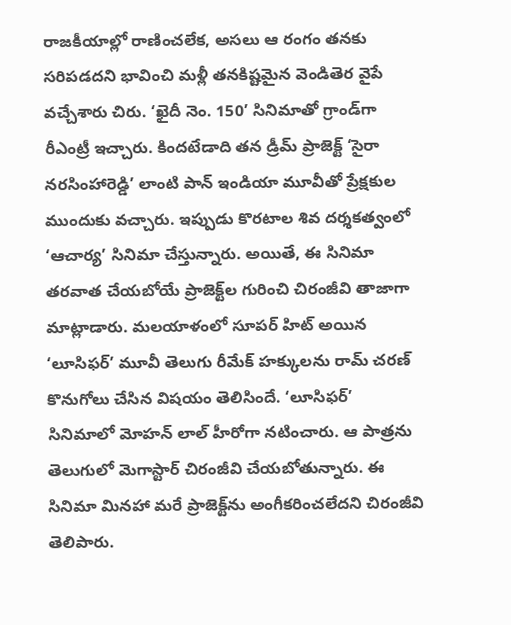రాజకీయాల్లో రాణించలేక, అసలు ఆ రంగం తనకు సరిపడదని భావించి మళ్లీ తనకిష్టమైన వెండితెర వైపే వచ్చేశారు చిరు. ‘ఖైదీ నెం. 150’ సినిమాతో గ్రాండ్‌గా రీఎంట్రీ ఇచ్చారు. కిందటేడాది తన డ్రీమ్ ప్రాజెక్ట్ ‘సైరా నరసింహారెడ్డి’ లాంటి పాన్ ఇండియా మూవీతో ప్రేక్షకుల ముందుకు వచ్చారు. ఇప్పుడు కొరటాల శివ దర్శకత్వంలో ‘ఆచార్య’ సినిమా చేస్తున్నారు. అయితే, ఈ సినిమా తరవాత చేయబోయే ప్రాజెక్ట్‌ల గురించి చిరంజీవి తాజాగా మాట్లాడారు. మలయాళంలో సూపర్ హిట్ అయిన ‘లూసిఫర్’ మూవీ తెలుగు రీమేక్ హక్కులను రామ్ చరణ్ కొనుగోలు చేసిన విషయం తెలిసిందే. ‘లూసిఫర్’ సినిమాలో మోహన్ లాల్ హీరోగా నటించారు. ఆ పాత్రను తెలుగులో మెగాస్టార్ చిరంజీవి చేయబోతున్నారు. ఈ సినిమా మినహా మరే ప్రాజెక్ట్‌ను అంగీకరించలేదని చిరంజీవి తెలిపారు.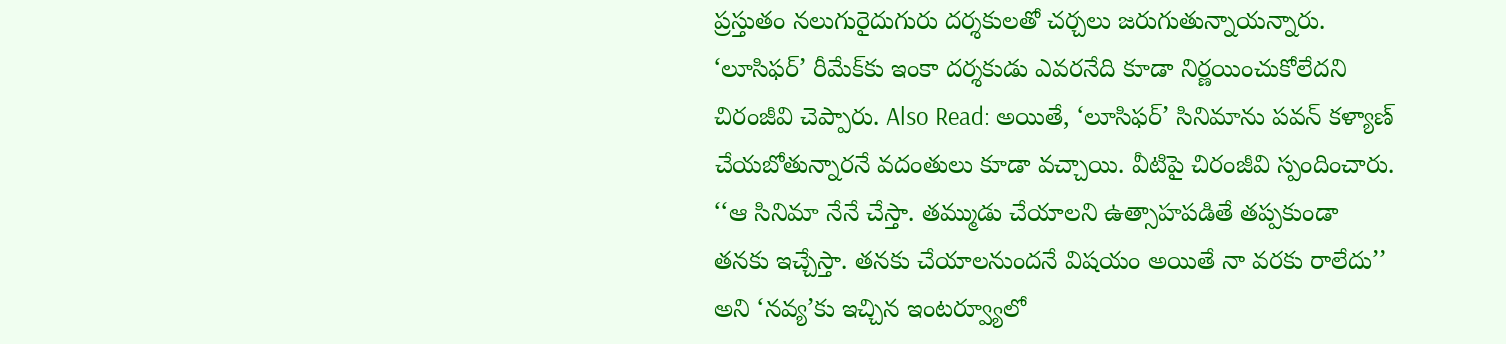ప్రస్తుతం నలుగురైదుగురు దర్శకులతో చర్చలు జరుగుతున్నాయన్నారు. ‘లూసిఫర్’ రీమేక్‌కు ఇంకా దర్శకుడు ఎవరనేది కూడా నిర్ణయించుకోలేదని చిరంజీవి చెప్పారు. Also Read: అయితే, ‘లూసిఫర్’ సినిమాను పవన్ కళ్యాణ్ చేయబోతున్నారనే వదంతులు కూడా వచ్చాయి. వీటిపై చిరంజీవి స్పందించారు. ‘‘ఆ సినిమా నేనే చేస్తా. తమ్ముడు చేయాలని ఉత్సాహపడితే తప్పకుండా తనకు ఇచ్చేస్తా. తనకు చేయాలనుందనే విషయం అయితే నా వరకు రాలేదు’’ అని ‘నవ్య’కు ఇచ్చిన ఇంటర్వ్యూలో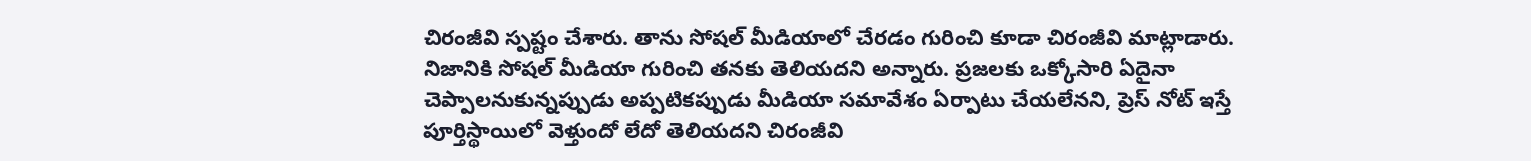చిరంజీవి స్పష్టం చేశారు. తాను సోషల్ మీడియాలో చేరడం గురించి కూడా చిరంజీవి మాట్లాడారు. నిజానికి సోషల్ మీడియా గురించి తనకు తెలియదని అన్నారు. ప్రజలకు ఒక్కోసారి ఏదైనా చెప్పాలనుకున్నప్పుడు అప్పటికప్పుడు మీడియా సమావేశం ఏర్పాటు చేయలేనని, ప్రెస్ నోట్ ఇస్తే పూర్తిస్థాయిలో వెళ్తుందో లేదో తెలియదని చిరంజీవి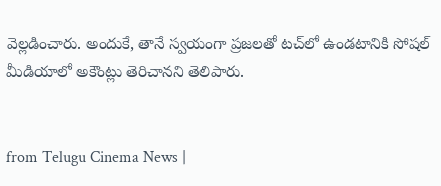వెల్లడించారు. అందుకే, తానే స్వయంగా ప్రజలతో టచ్‌లో ఉండటానికి సోషల్ మీడియాలో అకౌంట్లు తెరిచానని తెలిపారు.


from Telugu Cinema News |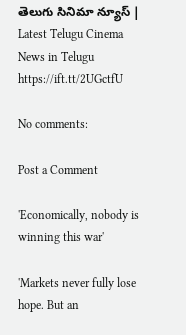తెలుగు సినిమా న్యూస్ | Latest Telugu Cinema News in Telugu https://ift.tt/2UGctfU

No comments:

Post a Comment

'Economically, nobody is winning this war'

'Markets never fully lose hope. But an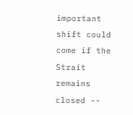important shift could come if the Strait remains closed --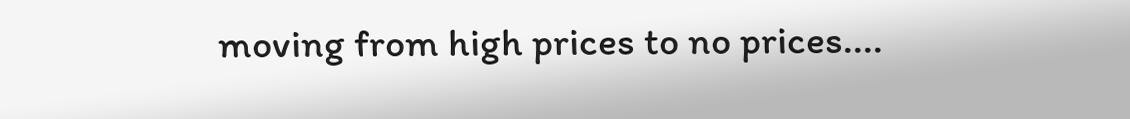moving from high prices to no prices....